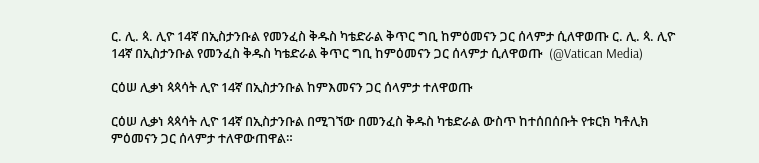ር. ሊ. ጳ. ሊዮ 14ኛ በኢስታንቡል የመንፈስ ቅዱስ ካቴድራል ቅጥር ግቢ ከምዕመናን ጋር ሰላምታ ሲለዋወጡ ር. ሊ. ጳ. ሊዮ 14ኛ በኢስታንቡል የመንፈስ ቅዱስ ካቴድራል ቅጥር ግቢ ከምዕመናን ጋር ሰላምታ ሲለዋወጡ  (@Vatican Media)

ርዕሠ ሊቃነ ጳጳሳት ሊዮ 14ኛ በኢስታንቡል ከምእመናን ጋር ሰላምታ ተለዋወጡ

ርዕሠ ሊቃነ ጳጳሳት ሊዮ 14ኛ በኢስታንቡል በሚገኘው በመንፈስ ቅዱስ ካቴድራል ውስጥ ከተሰበሰቡት የቱርክ ካቶሊክ ምዕመናን ጋር ሰላምታ ተለዋውጠዋል።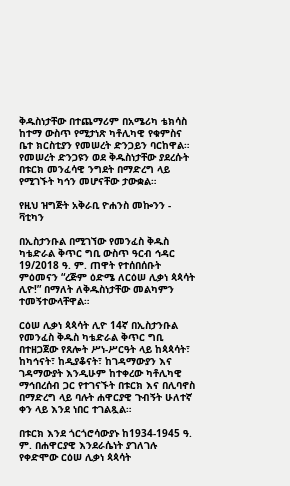ቅዱስነታቸው በተጨማሪም በአሜሪካ ቴክሳስ ከተማ ውስጥ የሚታነጽ ካቶሊካዊ የቁምስና ቤተ ክርስቲያን የመሠረት ድንጋይን ባርከዋል። የመሠረት ድንጋዩን ወደ ቅዱስነታቸው ያደረሱት በቱርክ መንፈሳዊ ንግደት በማድረግ ላይ የሚገኙት ካኅን መሆናቸው ታውቋል።

የዚህ ዝግጅት አቅራቢ ዮሐንስ መኰንን - ቫቲካን

በኢስታንቡል በሚገኘው የመንፈስ ቅዱስ ካቴድራል ቅጥር ግቢ ውስጥ ዓርብ ኅዳር 19/2018 ዓ. ም. ጠዋት የተሰበሰቡት ምዕመናን “ረጅም ዕድሜ ለርዕሠ ሊቃነ ጳጳሳት ሊዮ!” በማለት ለቅዱስነታቸው መልካምን ተመኝተውላቸዋል።

ርዕሠ ሊቃነ ጳጳሳት ሊዮ 14ኛ በኢስታንቡል የመንፈስ ቅዱስ ካቴድራል ቅጥር ግቢ በተዘጋጀው የጸሎት ሥነ-ሥርዓት ላይ ከጳጳሳት፣ ከካኅናት፣ ከዲያቆናት፣ ከገዳማውያን እና ገዳማውያት እንዲሁም ከተቀረው ካቶሊካዊ ማኅበረሰብ ጋር የተገናኙት በቱርክ እና በሊባኖስ በማድረግ ላይ ባሉት ሐዋርያዊ ጉብኝት ሁለተኛ ቀን ላይ እንደ ነበር ተገልጿል።

በቱርክ እንደ ጎርጎሮሳውያኑ ከ1934-1945 ዓ. ም. በሐዋርያዊ እንደራሴነት ያገለገሉ የቀድሞው ርዕሠ ሊቃነ ጳጳሳት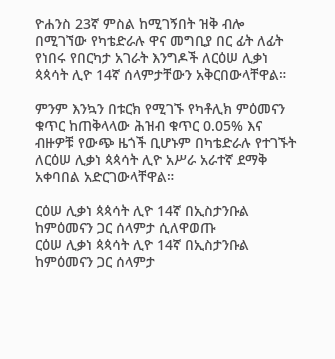ዮሐንስ 23ኛ ምስል ከሚገኝበት ዝቅ ብሎ በሚገኘው የካቴድራሉ ዋና መግቢያ በር ፊት ለፊት የነበሩ የበርካታ አገራት እንግዶች ለርዕሠ ሊቃነ ጳጳሳት ሊዮ 14ኛ ሰላምታቸውን አቅርበውላቸዋል።

ምንም እንኳን በቱርክ የሚገኙ የካቶሊክ ምዕመናን ቁጥር ከጠቅላላው ሕዝብ ቁጥር 0.05% እና ብዙዎቹ የውጭ ዜጎች ቢሆኑም በካቴድራሉ የተገኙት ለርዕሠ ሊቃነ ጳጳሳት ሊዮ አሥራ አራተኛ ደማቅ አቀባበል አድርገውላቸዋል።

ርዕሠ ሊቃነ ጳጳሳት ሊዮ 14ኛ በኢስታንቡል ከምዕመናን ጋር ሰላምታ ሲለዋወጡ
ርዕሠ ሊቃነ ጳጳሳት ሊዮ 14ኛ በኢስታንቡል ከምዕመናን ጋር ሰላምታ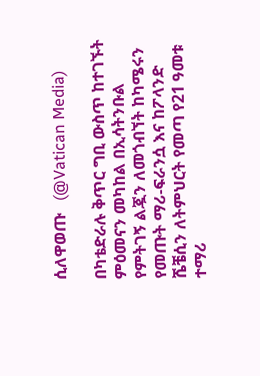ሲለዋወጡ   (@Vatican Media)

በካቴድራሉ ቅጥር ግቢ ውስጥ ከተገኙት ምዕመናን መካከል በኢሳትንቡል የምትገኝ ልጇን ለመጎብኘት ከካሜሩን የመጡት ማሪ-ፍራንሷ እና ከፖላንድ ሼቼሲን ለትምህርት የመጣ የ21 ዓመቱ ተማሪ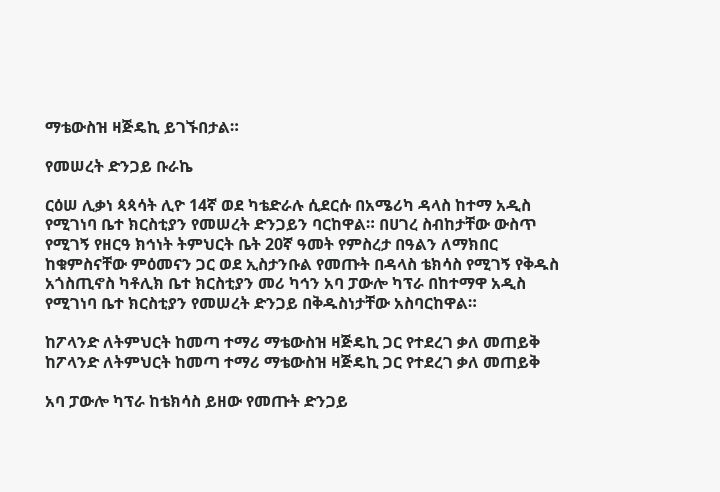ማቴውስዝ ዛጅዴኪ ይገኙበታል።

የመሠረት ድንጋይ ቡራኬ

ርዕሠ ሊቃነ ጳጳሳት ሊዮ 14ኛ ወደ ካቴድራሉ ሲደርሱ በአሜሪካ ዳላስ ከተማ አዲስ የሚገነባ ቤተ ክርስቲያን የመሠረት ድንጋይን ባርከዋል። በሀገረ ስብከታቸው ውስጥ የሚገኝ የዘርዓ ክኅነት ትምህርት ቤት 20ኛ ዓመት የምስረታ በዓልን ለማክበር ከቁምስናቸው ምዕመናን ጋር ወደ ኢስታንቡል የመጡት በዳላስ ቴክሳስ የሚገኝ የቅዱስ አጎስጢኖስ ካቶሊክ ቤተ ክርስቲያን መሪ ካኅን አባ ፓውሎ ካፕራ በከተማዋ አዲስ የሚገነባ ቤተ ክርስቲያን የመሠረት ድንጋይ በቅዱስነታቸው አስባርከዋል።

ከፖላንድ ለትምህርት ከመጣ ተማሪ ማቴውስዝ ዛጅዴኪ ጋር የተደረገ ቃለ መጠይቅ
ከፖላንድ ለትምህርት ከመጣ ተማሪ ማቴውስዝ ዛጅዴኪ ጋር የተደረገ ቃለ መጠይቅ

አባ ፓውሎ ካፕራ ከቴክሳስ ይዘው የመጡት ድንጋይ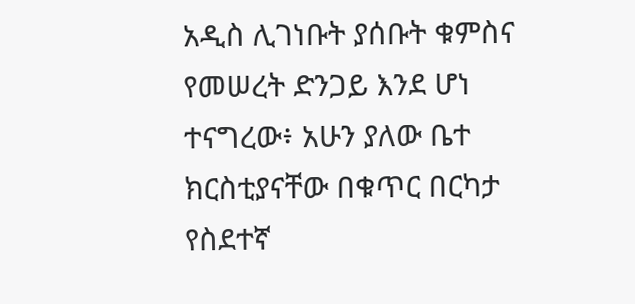አዲስ ሊገነቡት ያሰቡት ቁምስና የመሠረት ድንጋይ እንደ ሆነ ተናግረው፥ አሁን ያለው ቤተ ክርስቲያናቸው በቁጥር በርካታ የስደተኛ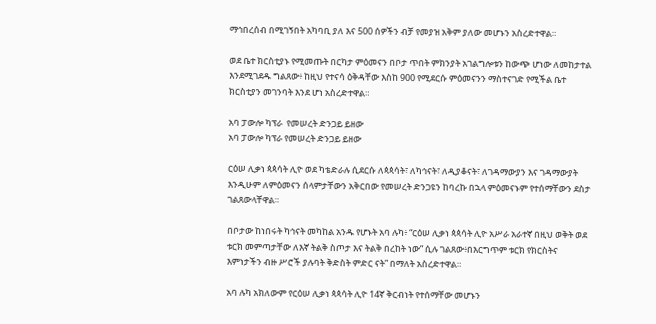ማኅበረሰብ በሚገኝበት አካባቢ ያለ እና 500 ሰዎችን ብቻ የመያዝ አቅም ያለው መሆኑን አስረድተዋል።

ወደ ቤተ ክርስቲያኑ የሚመጡት በርካታ ምዕመናን በቦታ ጥበት ምክንያት አገልግሎቱን ከውጭ ሆነው ለመከታተል እንደሚገደዱ ግልጸው፥ ከዚህ የተናሳ ዕቅዳቸው እስከ 900 የሚደርሱ ምዕመናንን ማስተናገድ የሚችል ቤተ ክርስቲያን መገንባት እንደ ሆነ አስረድተዋል።

አባ ፓውሎ ካፕራ  የመሠረት ድንጋይ ይዘው
አባ ፓውሎ ካፕራ የመሠረት ድንጋይ ይዘው

ርዕሠ ሊቃነ ጳጳሳት ሊዮ ወደ ካቴድራሉ ሲደርሱ ለጳጳሳት፣ ለካኅናት፣ ለዲያቆናት፣ ለገዳማውያን እና ገዳማውያት እንዲሁም ለምዕመናን ሰላምታቸውን አቅርበው የመሠረት ድንጋዩን ከባረኩ በኋላ ምዕመናኑም የተሰማቸውን ደስታ ገልጸውላቸዋል።

በቦታው ከነበሩት ካኅናት መካከል አንዱ የሆኑት አባ ሉካ፥ “ርዕሠ ሊቃነ ጳጳሳት ሊዮ አሥራ አራተኛ በዚህ ወቅት ወደ ቱርክ መምጣታቸው ለእኛ ትልቅ ስጦታ እና ትልቅ በረከት ነው” ሲሉ ገልጸው፥በእርግጥም ቱርክ የክርስትና እምነታችን ብዙ ሥሮች ያሉባት ቅድስት ምድር ናት” በማለት አስረድተዋል።

አባ ሉካ አክለውም የርዕሠ ሊቃነ ጳጳሳት ሊዮ 14ኛ ቅርብነት የተሰማቸው መሆኑን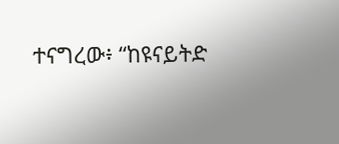ተናግረው፥ “ከዩናይትድ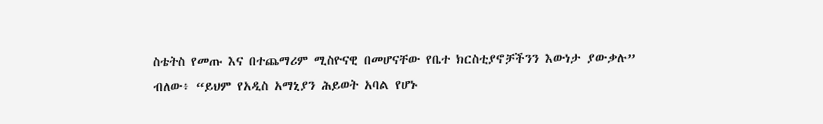ስቴትስ የመጡ እና በተጨማሪም ሚስዮናዊ በመሆናቸው የቤተ ክርስቲያኖቻችንን እውነታ ያውቃሉ” ብለው፥ “ይህም የአዲስ አማኒያን ሕይወት አባል የሆኑ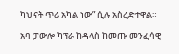ካህናት ጥሪ አካል ነው” ሲሉ አስረድተዋል።

አባ ፓውሎ ካፕራ ከዳላስ ከመጡ መንፈሳዊ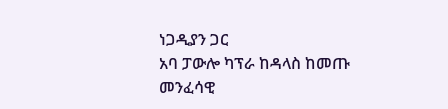ነጋዲያን ጋር
አባ ፓውሎ ካፕራ ከዳላስ ከመጡ መንፈሳዊ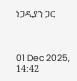ነጋዲያን ጋር



01 Dec 2025, 14:42